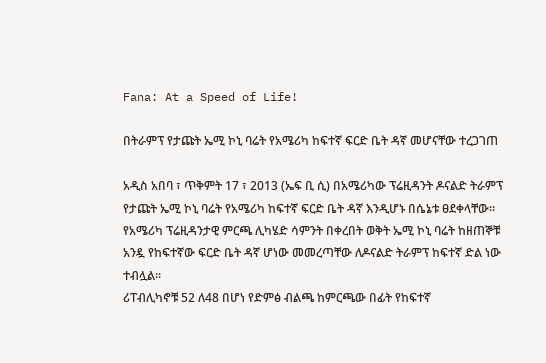Fana: At a Speed of Life!

በትራምፕ የታጩት ኤሚ ኮኒ ባሬት የአሜሪካ ከፍተኛ ፍርድ ቤት ዳኛ መሆናቸው ተረጋገጠ

አዲስ አበባ ፣ ጥቅምት 17 ፣ 2013 (ኤፍ ቢ ሲ) በአሜሪካው ፕሬዚዳንት ዶናልድ ትራምፕ የታጩት ኤሚ ኮኒ ባሬት የአሜሪካ ከፍተኛ ፍርድ ቤት ዳኛ እንዲሆኑ በሴኔቱ ፀደቀላቸው።
የአሜሪካ ፕሬዚዳንታዊ ምርጫ ሊካሄድ ሳምንት በቀረበት ወቅት ኤሚ ኮኒ ባሬት ከዘጠኞቹ አንዷ የከፍተኛው ፍርድ ቤት ዳኛ ሆነው መመረጣቸው ለዶናልድ ትራምፕ ከፍተኛ ድል ነው ተብሏል።
ሪፐብሊካኖቹ 52 ለ48 በሆነ የድምፅ ብልጫ ከምርጫው በፊት የከፍተኛ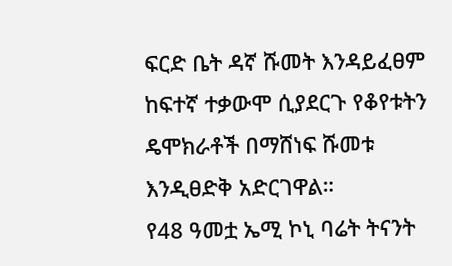ፍርድ ቤት ዳኛ ሹመት እንዳይፈፀም ከፍተኛ ተቃውሞ ሲያደርጉ የቆየቱትን ዴሞክራቶች በማሸነፍ ሹመቱ እንዲፀድቅ አድርገዋል።
የ48 ዓመቷ ኤሚ ኮኒ ባሬት ትናንት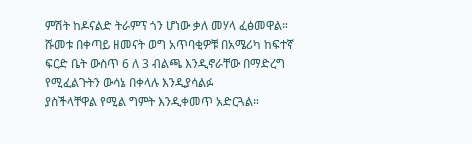ምሽት ከዶናልድ ትራምፕ ጎን ሆነው ቃለ መሃላ ፈፅመዋል።
ሹመቱ በቀጣይ ዘመናት ወግ አጥባቂዎቹ በአሜሪካ ከፍተኛ ፍርድ ቤት ውስጥ 6 ለ 3 ብልጫ እንዲኖራቸው በማድረግ የሚፈልጉትን ውሳኔ በቀላሉ እንዲያሳልፉ
ያስችላቸዋል የሚል ግምት እንዲቀመጥ አድርጓል።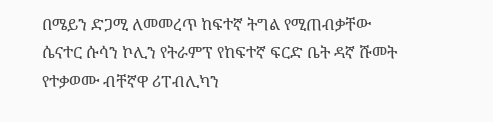በሜይን ድጋሚ ለመመረጥ ከፍተኛ ትግል የሚጠብቃቸው ሴናተር ሱሳን ኮሊን የትራምፕ የከፍተኛ ፍርድ ቤት ዳኛ ሹመት የተቃወሙ ብቸኛዋ ሪፐብሊካን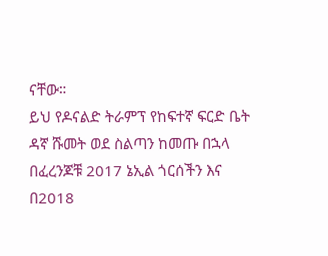ናቸው።
ይህ የዶናልድ ትራምፕ የከፍተኛ ፍርድ ቤት ዳኛ ሹመት ወደ ስልጣን ከመጡ በኋላ በፈረንጆቹ 2017 ኔኢል ጎርሰችን እና በ2018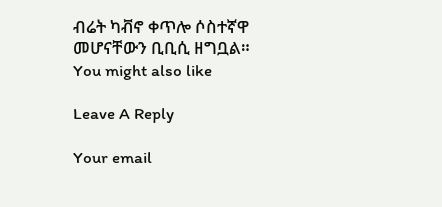ብሬት ካቭኖ ቀጥሎ ሶስተኛዋ መሆናቸውን ቢቢሲ ዘግቧል።
You might also like

Leave A Reply

Your email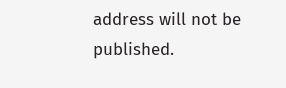address will not be published.